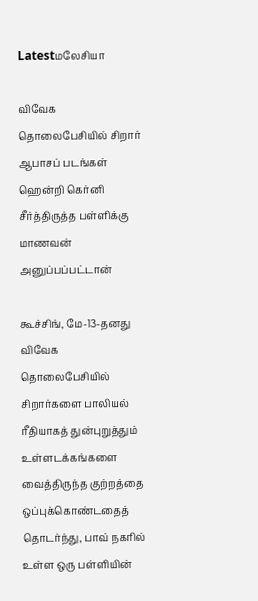Latestமலேசியா

விவேக தொலைபேசியில் சிறார் ஆபாசப் படங்கள் ஹென்றி கெர்னி சீர்த்திருத்த பள்ளிக்கு மாணவன் அனுப்பப்பட்டான்

கூச்சிங், மே-13-தனது விவேக தொலைபேசியில் சிறார்களை பாலியல் ரீதியாகத் துன்புறுத்தும் உள்ளடக்கங்களை வைத்திருந்த குற்றத்தை ஒப்புக்கொண்டதைத் தொடர்ந்து, பாவ் நகரில் உள்ள ஒரு பள்ளியின்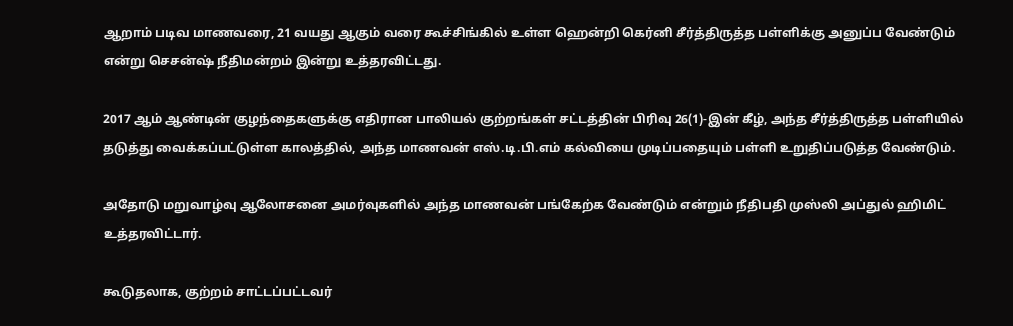ஆறாம் படிவ மாணவரை, 21 வயது ஆகும் வரை கூச்சிங்கில் உள்ள ஹென்றி கெர்னி சீர்த்திருத்த பள்ளிக்கு அனுப்ப வேண்டும் என்று செசன்ஷ் நீதிமன்றம் இன்று உத்தரவிட்டது.

2017 ஆம் ஆண்டின் குழந்தைகளுக்கு எதிரான பாலியல் குற்றங்கள் சட்டத்தின் பிரிவு 26(1)-இன் கீழ், அந்த சீர்த்திருத்த பள்ளியில் தடுத்து வைக்கப்பட்டுள்ள காலத்தில், அந்த மாணவன் எஸ்.டி.பி.எம் கல்வியை முடிப்பதையும் பள்ளி உறுதிப்படுத்த வேண்டும்.

அதோடு மறுவாழ்வு ஆலோசனை அமர்வுகளில் அந்த மாணவன் பங்கேற்க வேண்டும் என்றும் நீதிபதி முஸ்லி அப்துல் ஹிமிட் உத்தரவிட்டார்.

கூடுதலாக, குற்றம் சாட்டப்பட்டவர்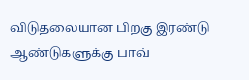விடுதலையான பிறகு இரண்டு ஆண்டுகளுக்கு பாவ்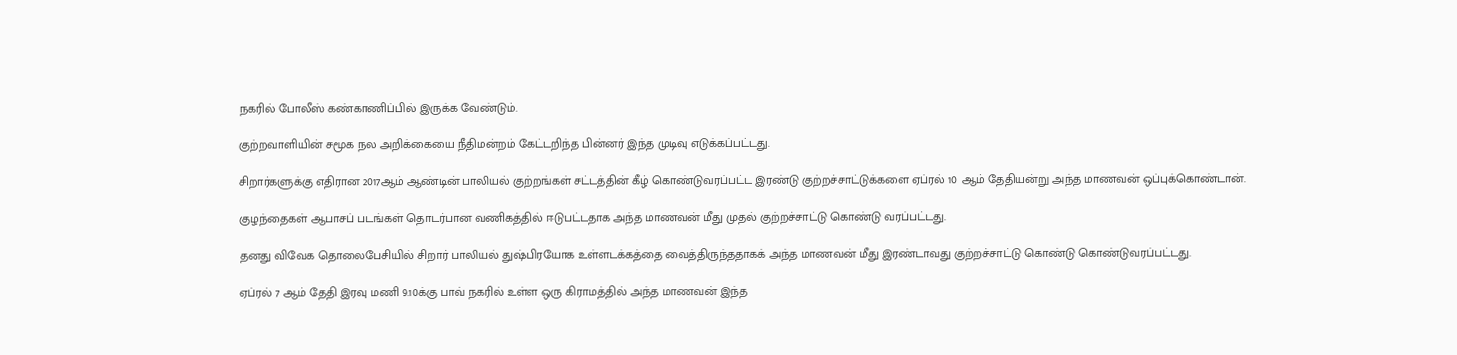நகரில் போலீஸ் கண்காணிப்பில் இருக்க வேண்டும்.

குற்றவாளியின் சமூக நல அறிக்கையை நீதிமன்றம் கேட்டறிந்த பின்னர் இந்த முடிவு எடுக்கப்பட்டது.

சிறார்களுக்கு எதிரான 2017ஆம் ஆண்டின் பாலியல் குற்றங்கள் சட்டத்தின் கீழ் கொண்டுவரப்பட்ட இரண்டு குற்றச்சாட்டுக்களை ஏப்ரல் 10 ஆம் தேதியன்று அந்த மாணவன் ஒப்புக்கொண்டான்.

குழந்தைகள் ஆபாசப் படங்கள் தொடர்பான வணிகத்தில் ஈடுபட்டதாக அந்த மாணவன் மீது முதல் குற்றச்சாட்டு கொண்டு வரப்பட்டது.

தனது விவேக தொலைபேசியில் சிறார் பாலியல் துஷ்பிரயோக உள்ளடக்கத்தை வைத்திருந்ததாகக் அந்த மாணவன் மீது இரண்டாவது குற்றச்சாட்டு கொண்டு கொண்டுவரப்பட்டது.

ஏப்ரல் 7 ஆம் தேதி இரவு மணி 9.10க்கு பாவ் நகரில் உள்ள ஒரு கிராமத்தில் அந்த மாணவன் இந்த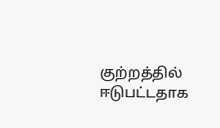குற்றத்தில் ஈடுபட்டதாக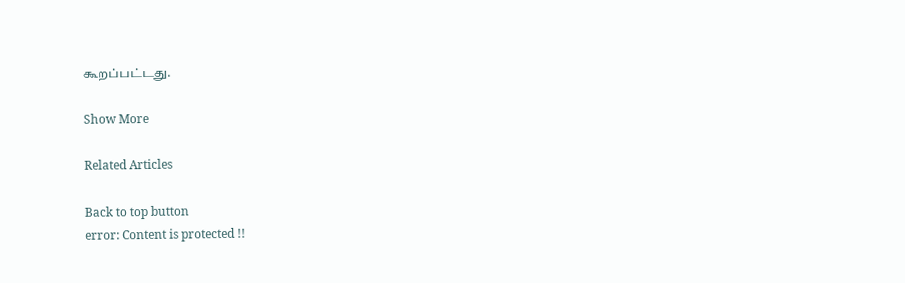கூறப்பட்டது.

Show More

Related Articles

Back to top button
error: Content is protected !!